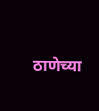ठाणेच्या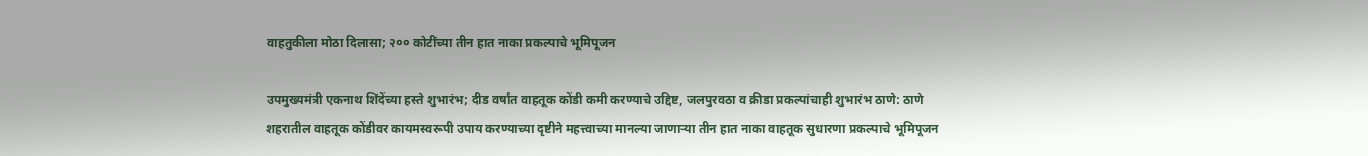वाहतुकीला मोठा दिलासा; २०० कोटींच्या तीन हात नाका प्रकल्पाचे भूमिपूजन

उपमुख्यमंत्री एकनाथ शिंदेंच्या हस्ते शुभारंभ; दीड वर्षांत वाहतूक कोंडी कमी करण्याचे उद्दिष्ट, जलपुरवठा व क्रीडा प्रकल्पांचाही शुभारंभ ठाणे: ठाणे शहरातील वाहतूक कोंडीवर कायमस्वरूपी उपाय करण्याच्या दृष्टीने महत्त्वाच्या मानल्या जाणाऱ्या तीन हात नाका वाहतूक सुधारणा प्रकल्पाचे भूमिपूजन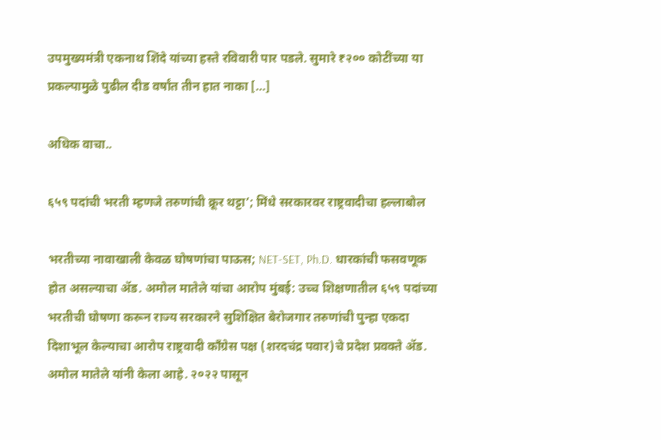उपमुख्यमंत्री एकनाथ शिंदे यांच्या हस्ते रविवारी पार पडले. सुमारे ₹२०० कोटींच्या या प्रकल्पामुळे पुढील दीड वर्षांत तीन हात नाका […]

अधिक वाचा..

६५९ पदांची भरती म्हणजे तरुणांची क्रूर थट्टा’; मिंधे सरकारवर राष्ट्रवादीचा हल्लाबोल

भरतीच्या नावाखाली केवळ घोषणांचा पाऊस; NET-SET, Ph.D. धारकांची फसवणूक होत असल्याचा ॲड. अमोल मातेले यांचा आरोप मुंबई: उच्च शिक्षणातील ६५९ पदांच्या भरतीची घोषणा करून राज्य सरकारने सुशिक्षित बेरोजगार तरुणांची पुन्हा एकदा दिशाभूल केल्याचा आरोप राष्ट्रवादी काँग्रेस पक्ष (शरदचंद्र पवार)चे प्रदेश प्रवक्ते ॲड. अमोल मातेले यांनी केला आहे. २०२२ पासून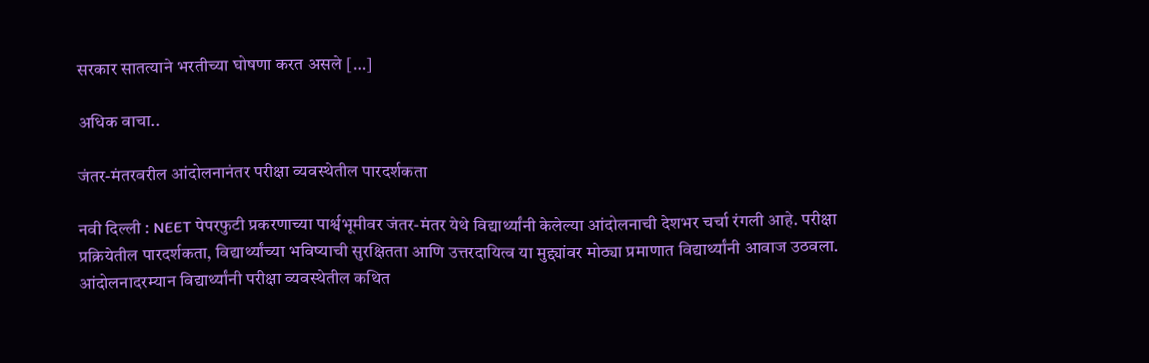सरकार सातत्याने भरतीच्या घोषणा करत असले […]

अधिक वाचा..

जंतर-मंतरवरील आंदोलनानंतर परीक्षा व्यवस्थेतील पारदर्शकता

नवी दिल्ली : NEET पेपरफुटी प्रकरणाच्या पार्श्वभूमीवर जंतर-मंतर येथे विद्यार्थ्यांनी केलेल्या आंदोलनाची देशभर चर्चा रंगली आहे. परीक्षा प्रक्रियेतील पारदर्शकता, विद्यार्थ्यांच्या भविष्याची सुरक्षितता आणि उत्तरदायित्व या मुद्द्यांवर मोठ्या प्रमाणात विद्यार्थ्यांनी आवाज उठवला. आंदोलनादरम्यान विद्यार्थ्यांनी परीक्षा व्यवस्थेतील कथित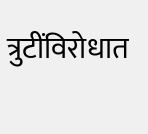त्रुटींविरोधात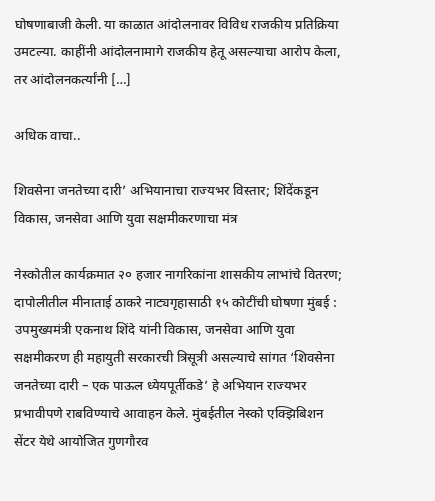घोषणाबाजी केली. या काळात आंदोलनावर विविध राजकीय प्रतिक्रिया उमटल्या. काहींनी आंदोलनामागे राजकीय हेतू असल्याचा आरोप केला, तर आंदोलनकर्त्यांनी […]

अधिक वाचा..

शिवसेना जनतेच्या दारी’ अभियानाचा राज्यभर विस्तार; शिंदेंकडून विकास, जनसेवा आणि युवा सक्षमीकरणाचा मंत्र

नेस्कोतील कार्यक्रमात २० हजार नागरिकांना शासकीय लाभांचे वितरण; दापोलीतील मीनाताई ठाकरे नाट्यगृहासाठी १५ कोटींची घोषणा मुंबई : उपमुख्यमंत्री एकनाथ शिंदे यांनी विकास, जनसेवा आणि युवा सक्षमीकरण ही महायुती सरकारची त्रिसूत्री असल्याचे सांगत ‘शिवसेना जनतेच्या दारी – एक पाऊल ध्येयपूर्तीकडे’ हे अभियान राज्यभर प्रभावीपणे राबविण्याचे आवाहन केले. मुंबईतील नेस्को एक्झिबिशन सेंटर येथे आयोजित गुणगौरव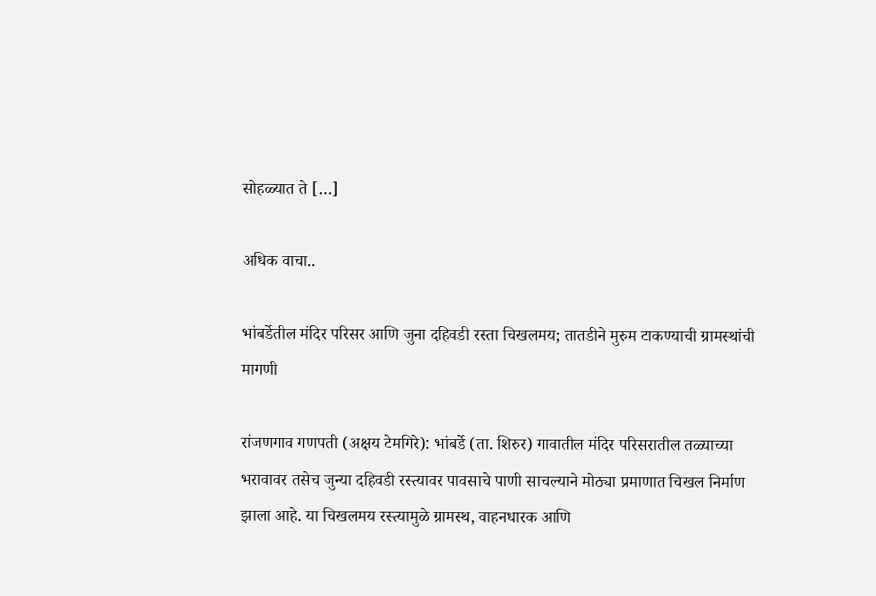सोहळ्यात ते […]

अधिक वाचा..

भांबर्डेतील मंदिर परिसर आणि जुना दहिवडी रस्ता चिखलमय; तातडीने मुरुम टाकण्याची ग्रामस्थांची मागणी

रांजणगाव गणपती (अक्षय टेमगिरे): भांबर्डे (ता. शिरुर) गावातील मंदिर परिसरातील तळ्याच्या भरावावर तसेच जुन्या दहिवडी रस्त्यावर पावसाचे पाणी साचल्याने मोठ्या प्रमाणात चिखल निर्माण झाला आहे. या चिखलमय रस्त्यामुळे ग्रामस्थ, वाहनधारक आणि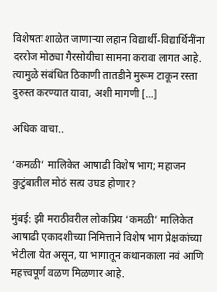विशेषतः शाळेत जाणाऱ्या लहान विद्यार्थी-विद्यार्थिनींना दररोज मोठ्या गैरसोयीचा सामना करावा लागत आहे. त्यामुळे संबंधित ठिकाणी तातडीने मुरूम टाकून रस्ता दुरुस्त करण्यात यावा, अशी मागणी […]

अधिक वाचा..

‘कमळी’ मालिकेत आषाढी विशेष भाग; महाजन कुटुंबातील मोठं सत्य उघड होणार?

मुंबई: झी मराठीवरील लोकप्रिय ‘कमळी’ मालिकेत आषाढी एकादशीच्या निमित्ताने विशेष भाग प्रेक्षकांच्या भेटीला येत असून, या भागातून कथानकाला नवं आणि महत्त्वपूर्ण वळण मिळणार आहे.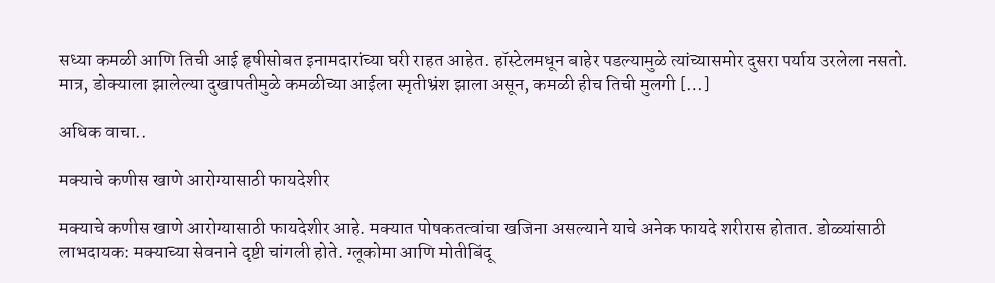सध्या कमळी आणि तिची आई हृषीसोबत इनामदारांच्या घरी राहत आहेत. हॉस्टेलमधून बाहेर पडल्यामुळे त्यांच्यासमोर दुसरा पर्याय उरलेला नसतो. मात्र, डोक्याला झालेल्या दुखापतीमुळे कमळीच्या आईला स्मृतीभ्रंश झाला असून, कमळी हीच तिची मुलगी […]

अधिक वाचा..

मक्याचे कणीस खाणे आरोग्यासाठी फायदेशीर

मक्याचे कणीस खाणे आरोग्यासाठी फायदेशीर आहे. मक्यात पोषकतत्वांचा खजिना असल्याने याचे अनेक फायदे शरीरास होतात. डोळ्यांसाठी लाभदायक: मक्याच्या सेवनाने दृष्टी चांगली होते. ग्लूकोमा आणि मोतीबिंदू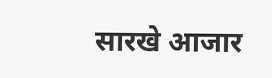सारखे आजार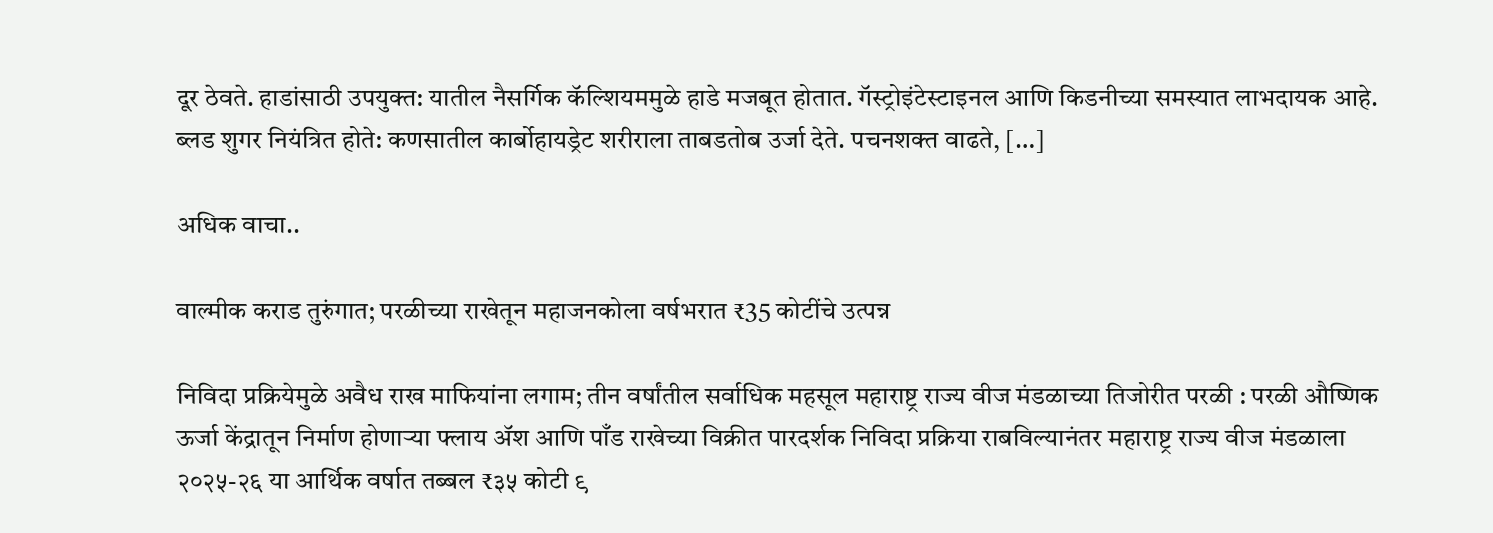दूर ठेवते. हाडांसाठी उपयुक्त: यातील नैसर्गिक कॅल्शियममुळे हाडे मजबूत होतात. गॅस्ट्रोइंटेस्टाइनल आणि किडनीच्या समस्यात लाभदायक आहे. ब्लड शुगर नियंत्रित होते: कणसातील कार्बोहायड्रेट शरीराला ताबडतोब उर्जा देते. पचनशक्त वाढते, […]

अधिक वाचा..

वाल्मीक कराड तुरुंगात; परळीच्या राखेतून महाजनकोला वर्षभरात ₹35 कोटींचे उत्पन्न

निविदा प्रक्रियेमुळे अवैध राख माफियांना लगाम; तीन वर्षांतील सर्वाधिक महसूल महाराष्ट्र राज्य वीज मंडळाच्या तिजोरीत परळी : परळी औष्णिक ऊर्जा केंद्रातून निर्माण होणाऱ्या फ्लाय ॲश आणि पाँड राखेच्या विक्रीत पारदर्शक निविदा प्रक्रिया राबविल्यानंतर महाराष्ट्र राज्य वीज मंडळाला २०२५-२६ या आर्थिक वर्षात तब्बल ₹३५ कोटी ९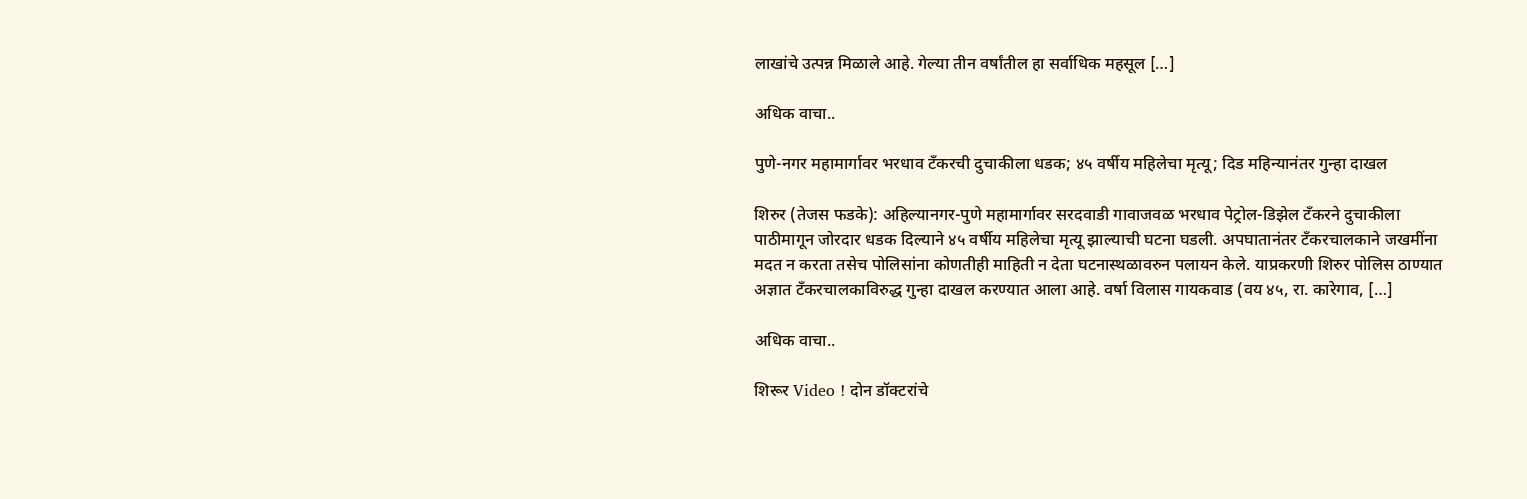लाखांचे उत्पन्न मिळाले आहे. गेल्या तीन वर्षांतील हा सर्वाधिक महसूल […]

अधिक वाचा..

पुणे-नगर महामार्गावर भरधाव टँकरची दुचाकीला धडक; ४५ वर्षीय महिलेचा मृत्यू; दिड महिन्यानंतर गुन्हा दाखल

शिरुर (तेजस फडके): अहिल्यानगर-पुणे महामार्गावर सरदवाडी गावाजवळ भरधाव पेट्रोल-डिझेल टँकरने दुचाकीला पाठीमागून जोरदार धडक दिल्याने ४५ वर्षीय महिलेचा मृत्यू झाल्याची घटना घडली. अपघातानंतर टँकरचालकाने जखमींना मदत न करता तसेच पोलिसांना कोणतीही माहिती न देता घटनास्थळावरुन पलायन केले. याप्रकरणी शिरुर पोलिस ठाण्यात अज्ञात टँकरचालकाविरुद्ध गुन्हा दाखल करण्यात आला आहे. वर्षा विलास गायकवाड (वय ४५, रा. कारेगाव, […]

अधिक वाचा..

शिरूर Video ! दोन डॉक्टरांचे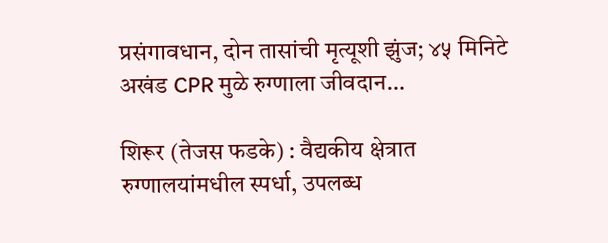प्रसंगावधान, दोन तासांची मृत्यूशी झुंज; ४५ मिनिटे अखंड CPR मुळे रुग्णाला जीवदान…

शिरूर (तेजस फडके) : वैद्यकीय क्षेत्रात रुग्णालयांमधील स्पर्धा, उपलब्ध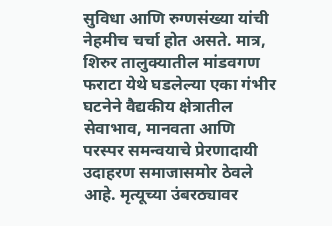सुविधा आणि रुग्णसंख्या यांची नेहमीच चर्चा होत असते. मात्र, शिरुर तालुक्यातील मांडवगण फराटा येथे घडलेल्या एका गंभीर घटनेने वैद्यकीय क्षेत्रातील सेवाभाव, मानवता आणि परस्पर समन्वयाचे प्रेरणादायी उदाहरण समाजासमोर ठेवले आहे. मृत्यूच्या उंबरठ्यावर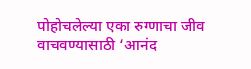पोहोचलेल्या एका रुग्णाचा जीव वाचवण्यासाठी ‘आनंद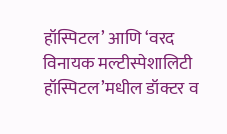हॉस्पिटल’ आणि ‘वरद विनायक मल्टीस्पेशालिटी हॉस्पिटल’मधील डॉक्टर व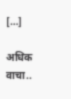[…]

अधिक वाचा..